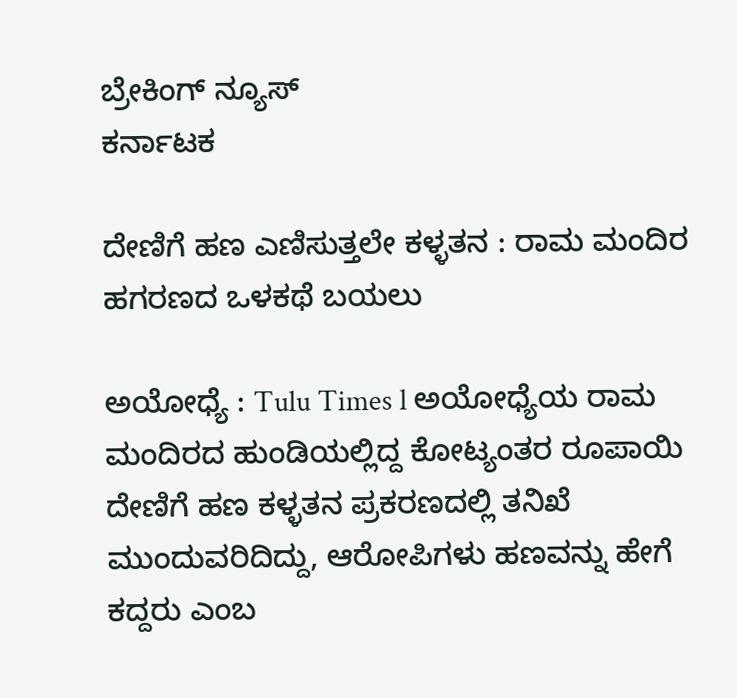ಬ್ರೇಕಿಂಗ್ ನ್ಯೂಸ್
ಕರ್ನಾಟಕ

ದೇಣಿಗೆ ಹಣ ಎಣಿಸುತ್ತಲೇ ಕಳ್ಳತನ : ರಾಮ ಮಂದಿರ ಹಗರಣದ ಒಳಕಥೆ ಬಯಲು

ಅಯೋಧ್ಯೆ : Tulu Times l ಅಯೋಧ್ಯೆಯ ರಾಮ ಮಂದಿರದ ಹುಂಡಿಯಲ್ಲಿದ್ದ ಕೋಟ್ಯಂತರ ರೂಪಾಯಿ ದೇಣಿಗೆ ಹಣ ಕಳ್ಳತನ ಪ್ರಕರಣದಲ್ಲಿ ತನಿಖೆ ಮುಂದುವರಿದಿದ್ದು, ಆರೋಪಿಗಳು ಹಣವನ್ನು ಹೇಗೆ ಕದ್ದರು ಎಂಬ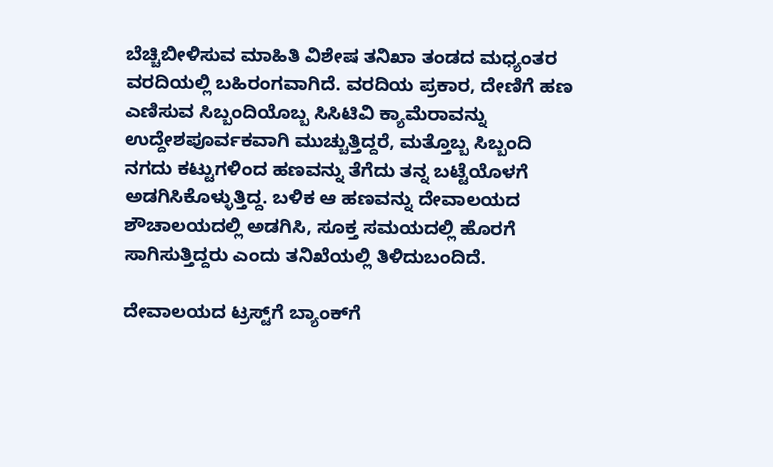ಬೆಚ್ಚಿಬೀಳಿಸುವ ಮಾಹಿತಿ ವಿಶೇಷ ತನಿಖಾ ತಂಡದ ಮಧ್ಯಂತರ ವರದಿಯಲ್ಲಿ ಬಹಿರಂಗವಾಗಿದೆ. ವರದಿಯ ಪ್ರಕಾರ, ದೇಣಿಗೆ ಹಣ ಎಣಿಸುವ ಸಿಬ್ಬಂದಿಯೊಬ್ಬ ಸಿಸಿಟಿವಿ ಕ್ಯಾಮೆರಾವನ್ನು ಉದ್ದೇಶಪೂರ್ವಕವಾಗಿ ಮುಚ್ಚುತ್ತಿದ್ದರೆ, ಮತ್ತೊಬ್ಬ ಸಿಬ್ಬಂದಿ ನಗದು ಕಟ್ಟುಗಳಿಂದ ಹಣವನ್ನು ತೆಗೆದು ತನ್ನ ಬಟ್ಟೆಯೊಳಗೆ ಅಡಗಿಸಿಕೊಳ್ಳುತ್ತಿದ್ದ. ಬಳಿಕ ಆ ಹಣವನ್ನು ದೇವಾಲಯದ ಶೌಚಾಲಯದಲ್ಲಿ ಅಡಗಿಸಿ, ಸೂಕ್ತ ಸಮಯದಲ್ಲಿ ಹೊರಗೆ ಸಾಗಿಸುತ್ತಿದ್ದರು ಎಂದು ತನಿಖೆಯಲ್ಲಿ ತಿಳಿದುಬಂದಿದೆ.

ದೇವಾಲಯದ ಟ್ರಸ್ಟ್‌ಗೆ ಬ್ಯಾಂಕ್‌ಗೆ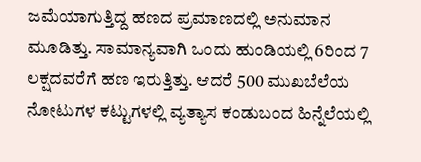ಜಮೆಯಾಗುತ್ತಿದ್ದ ಹಣದ ಪ್ರಮಾಣದಲ್ಲಿ ಅನುಮಾನ ಮೂಡಿತ್ತು. ಸಾಮಾನ್ಯವಾಗಿ ಒಂದು ಹುಂಡಿಯಲ್ಲಿ 6ರಿಂದ 7 ಲಕ್ಷದವರೆಗೆ ಹಣ ಇರುತ್ತಿತ್ತು. ಆದರೆ 500 ಮುಖಬೆಲೆಯ ನೋಟುಗಳ ಕಟ್ಟುಗಳಲ್ಲಿ ವ್ಯತ್ಯಾಸ ಕಂಡುಬಂದ ಹಿನ್ನೆಲೆಯಲ್ಲಿ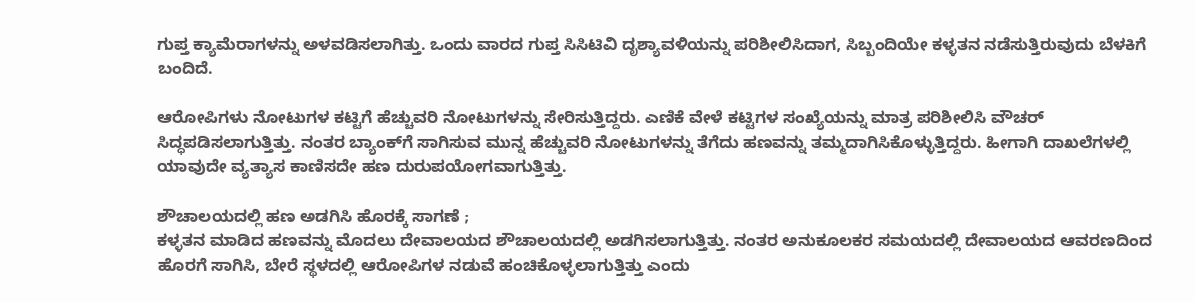ಗುಪ್ತ ಕ್ಯಾಮೆರಾಗಳನ್ನು ಅಳವಡಿಸಲಾಗಿತ್ತು. ಒಂದು ವಾರದ ಗುಪ್ತ ಸಿಸಿಟಿವಿ ದೃಶ್ಯಾವಳಿಯನ್ನು ಪರಿಶೀಲಿಸಿದಾಗ, ಸಿಬ್ಬಂದಿಯೇ ಕಳ್ಳತನ ನಡೆಸುತ್ತಿರುವುದು ಬೆಳಕಿಗೆ ಬಂದಿದೆ.

ಆರೋಪಿಗಳು ನೋಟುಗಳ ಕಟ್ಟಿಗೆ ಹೆಚ್ಚುವರಿ ನೋಟುಗಳನ್ನು ಸೇರಿಸುತ್ತಿದ್ದರು. ಎಣಿಕೆ ವೇಳೆ ಕಟ್ಟಿಗಳ ಸಂಖ್ಯೆಯನ್ನು ಮಾತ್ರ ಪರಿಶೀಲಿಸಿ ವೌಚರ್ ಸಿದ್ಧಪಡಿಸಲಾಗುತ್ತಿತ್ತು. ನಂತರ ಬ್ಯಾಂಕ್‌ಗೆ ಸಾಗಿಸುವ ಮುನ್ನ ಹೆಚ್ಚುವರಿ ನೋಟುಗಳನ್ನು ತೆಗೆದು ಹಣವನ್ನು ತಮ್ಮದಾಗಿಸಿಕೊಳ್ಳುತ್ತಿದ್ದರು. ಹೀಗಾಗಿ ದಾಖಲೆಗಳಲ್ಲಿ ಯಾವುದೇ ವ್ಯತ್ಯಾಸ ಕಾಣಿಸದೇ ಹಣ ದುರುಪಯೋಗವಾಗುತ್ತಿತ್ತು.

ಶೌಚಾಲಯದಲ್ಲಿ ಹಣ ಅಡಗಿಸಿ ಹೊರಕ್ಕೆ ಸಾಗಣೆ ;
ಕಳ್ಳತನ ಮಾಡಿದ ಹಣವನ್ನು ಮೊದಲು ದೇವಾಲಯದ ಶೌಚಾಲಯದಲ್ಲಿ ಅಡಗಿಸಲಾಗುತ್ತಿತ್ತು. ನಂತರ ಅನುಕೂಲಕರ ಸಮಯದಲ್ಲಿ ದೇವಾಲಯದ ಆವರಣದಿಂದ ಹೊರಗೆ ಸಾಗಿಸಿ, ಬೇರೆ ಸ್ಥಳದಲ್ಲಿ ಆರೋಪಿಗಳ ನಡುವೆ ಹಂಚಿಕೊಳ್ಳಲಾಗುತ್ತಿತ್ತು ಎಂದು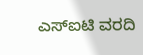ಎಸ್‌ಐಟಿ ವರದಿ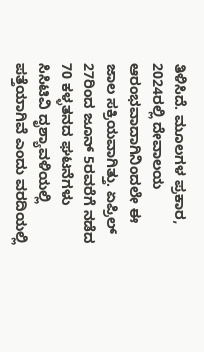ತಿಳಿಸಿದೆ. ಮೂಲಗಳ ಪ್ರಕಾರ, 2024ರಲ್ಲಿ ದೇವಾಲಯ ಆರಂಭವಾದಾಗಿನಿಂದಲೇ ಈ ಜಾಲ ಸಕ್ರಿಯವಾಗಿತ್ತು. ಏಪ್ರಿಲ್ 27ರಿಂದ ಜೂನ್ 5ರವರೆಗೆ ನಡೆದ 70 ಕಳ್ಳತನದ ಘಟನೆಗಳು ಸಿಸಿಟಿವಿ ದೃಶ್ಯಾವಳಿಯಲ್ಲಿ ಪತ್ತೆಯಾಗಿವೆ ಎಂದು ವರದಿಯಲ್ಲಿ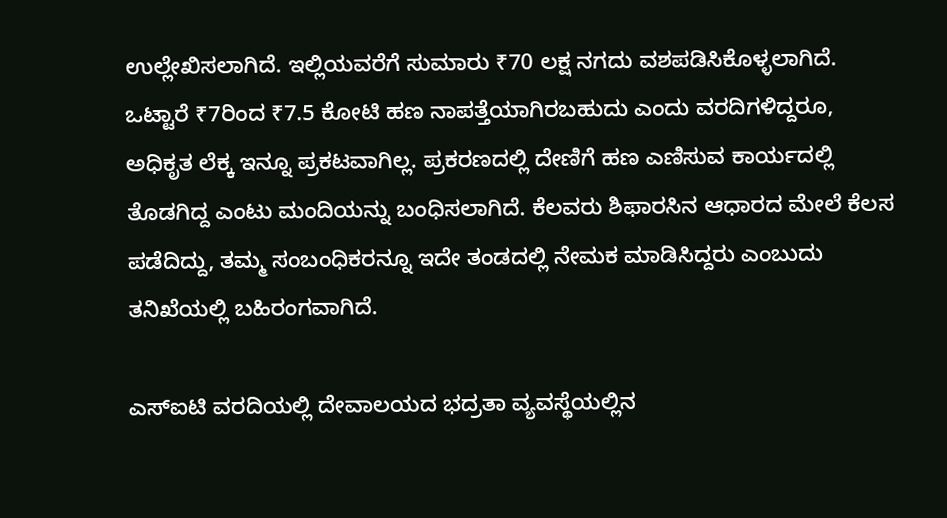ಉಲ್ಲೇಖಿಸಲಾಗಿದೆ. ಇಲ್ಲಿಯವರೆಗೆ ಸುಮಾರು ₹70 ಲಕ್ಷ ನಗದು ವಶಪಡಿಸಿಕೊಳ್ಳಲಾಗಿದೆ. ಒಟ್ಟಾರೆ ₹7ರಿಂದ ₹7.5 ಕೋಟಿ ಹಣ ನಾಪತ್ತೆಯಾಗಿರಬಹುದು ಎಂದು ವರದಿಗಳಿದ್ದರೂ, ಅಧಿಕೃತ ಲೆಕ್ಕ ಇನ್ನೂ ಪ್ರಕಟವಾಗಿಲ್ಲ. ಪ್ರಕರಣದಲ್ಲಿ ದೇಣಿಗೆ ಹಣ ಎಣಿಸುವ ಕಾರ್ಯದಲ್ಲಿ ತೊಡಗಿದ್ದ ಎಂಟು ಮಂದಿಯನ್ನು ಬಂಧಿಸಲಾಗಿದೆ. ಕೆಲವರು ಶಿಫಾರಸಿನ ಆಧಾರದ ಮೇಲೆ ಕೆಲಸ ಪಡೆದಿದ್ದು, ತಮ್ಮ ಸಂಬಂಧಿಕರನ್ನೂ ಇದೇ ತಂಡದಲ್ಲಿ ನೇಮಕ ಮಾಡಿಸಿದ್ದರು ಎಂಬುದು ತನಿಖೆಯಲ್ಲಿ ಬಹಿರಂಗವಾಗಿದೆ.

ಎಸ್‌ಐಟಿ ವರದಿಯಲ್ಲಿ ದೇವಾಲಯದ ಭದ್ರತಾ ವ್ಯವಸ್ಥೆಯಲ್ಲಿನ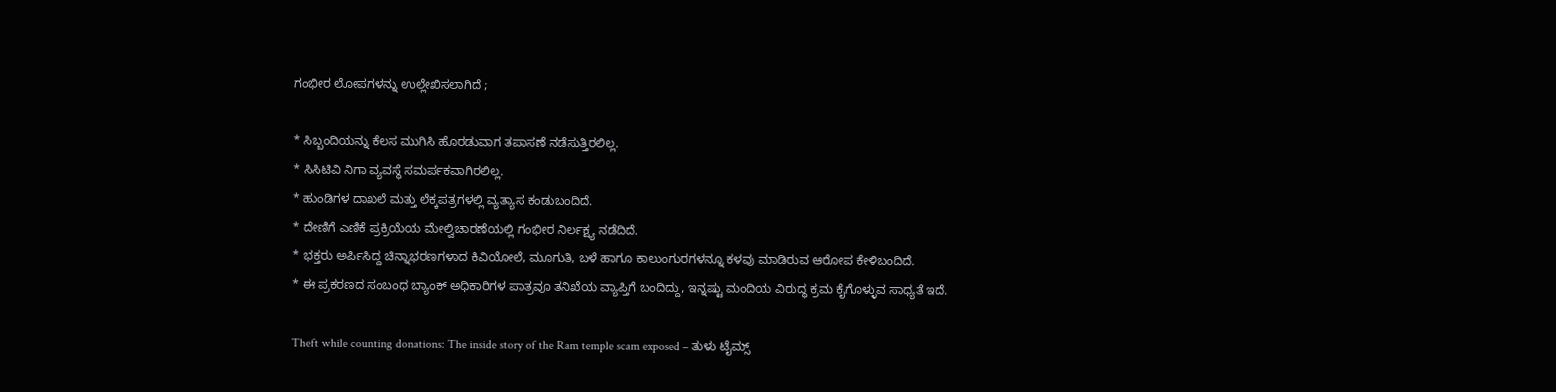ಗಂಭೀರ ಲೋಪಗಳನ್ನು ಉಲ್ಲೇಖಿಸಲಾಗಿದೆ ;

* ಸಿಬ್ಬಂದಿಯನ್ನು ಕೆಲಸ ಮುಗಿಸಿ ಹೊರಡುವಾಗ ತಪಾಸಣೆ ನಡೆಸುತ್ತಿರಲಿಲ್ಲ.
* ಸಿಸಿಟಿವಿ ನಿಗಾ ವ್ಯವಸ್ಥೆ ಸಮರ್ಪಕವಾಗಿರಲಿಲ್ಲ.
* ಹುಂಡಿಗಳ ದಾಖಲೆ ಮತ್ತು ಲೆಕ್ಕಪತ್ರಗಳಲ್ಲಿ ವ್ಯತ್ಯಾಸ ಕಂಡುಬಂದಿದೆ.
* ದೇಣಿಗೆ ಎಣಿಕೆ ಪ್ರಕ್ರಿಯೆಯ ಮೇಲ್ವಿಚಾರಣೆಯಲ್ಲಿ ಗಂಭೀರ ನಿರ್ಲಕ್ಷ್ಯ ನಡೆದಿದೆ.
* ಭಕ್ತರು ಅರ್ಪಿಸಿದ್ದ ಚಿನ್ನಾಭರಣಗಳಾದ ಕಿವಿಯೋಲೆ, ಮೂಗುತಿ, ಬಳೆ ಹಾಗೂ ಕಾಲುಂಗುರಗಳನ್ನೂ ಕಳವು ಮಾಡಿರುವ ಆರೋಪ ಕೇಳಿಬಂದಿದೆ.
* ಈ ಪ್ರಕರಣದ ಸಂಬಂಧ ಬ್ಯಾಂಕ್ ಅಧಿಕಾರಿಗಳ ಪಾತ್ರವೂ ತನಿಖೆಯ ವ್ಯಾಪ್ತಿಗೆ ಬಂದಿದ್ದು, ಇನ್ನಷ್ಟು ಮಂದಿಯ ವಿರುದ್ಧ ಕ್ರಮ ಕೈಗೊಳ್ಳುವ ಸಾಧ್ಯತೆ ಇದೆ.

Theft while counting donations: The inside story of the Ram temple scam exposed – ತುಳು ಟೈಮ್ಸ್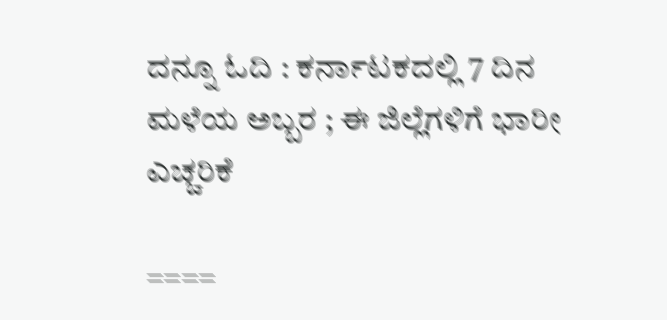ದನ್ನೂ ಓದಿ : ಕರ್ನಾಟಕದಲ್ಲಿ 7 ದಿನ ಮಳೆಯ ಅಬ್ಬರ ; ಈ ಜಿಲ್ಲೆಗಳಿಗೆ ಭಾರೀ ಎಚ್ಚರಿಕೆ

====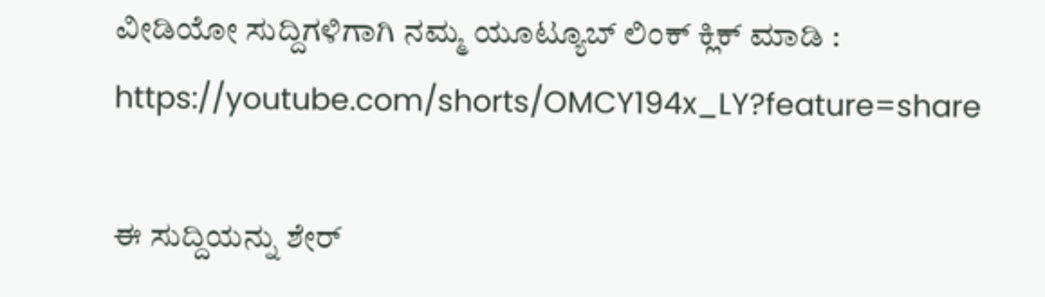ವೀಡಿಯೋ ಸುದ್ದಿಗಳಿಗಾಗಿ ನಮ್ಮ ಯೂಟ್ಯೂಬ್ ಲಿಂಕ್ ಕ್ಲಿಕ್ ಮಾಡಿ : https://youtube.com/shorts/OMCY194x_LY?feature=share

ಈ ಸುದ್ದಿಯನ್ನು ಶೇರ್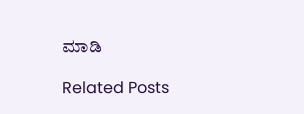ಮಾಡಿ

Related Posts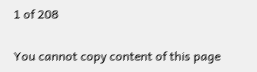1 of 208

You cannot copy content of this page